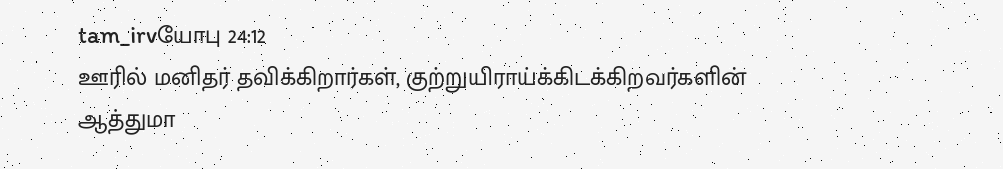tam_irvயோபு 24:12
ஊரில் மனிதர் தவிக்கிறார்கள், குற்றுயிராய்க்கிடக்கிறவர்களின் ஆத்துமா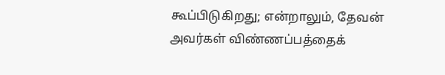கூப்பிடுகிறது; என்றாலும், தேவன் அவர்கள் விண்ணப்பத்தைக்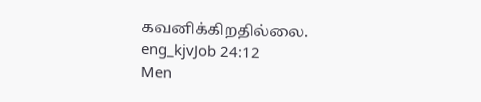கவனிக்கிறதில்லை.
eng_kjvJob 24:12
Men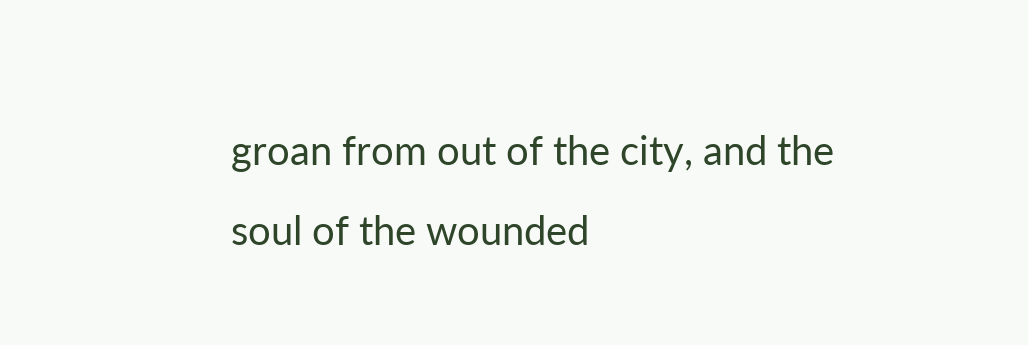groan from out of the city, and the soul of the wounded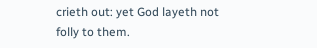crieth out: yet God layeth not folly to them.